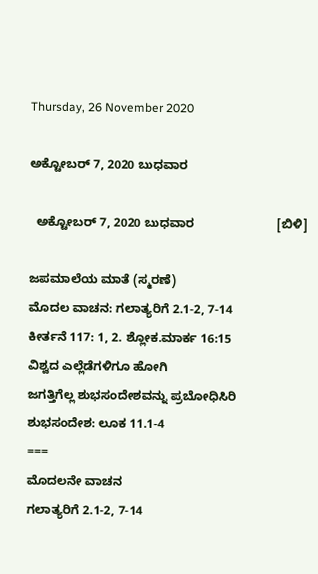Thursday, 26 November 2020

ಅಕ್ಟೋಬರ್ 7, 2020 ಬುಧವಾರ

  ಅಕ್ಟೋಬರ್ 7, 2020 ಬುಧವಾರ                        [ಬಿಳಿ]

ಜಪಮಾಲೆಯ ಮಾತೆ (ಸ್ಮರಣೆ)
ಮೊದಲ ವಾಚನ: ಗಲಾತ್ಯರಿಗೆ 2.1-2, 7-14
ಕೀರ್ತನೆ 117: 1, 2. ಶ್ಲೋಕ.ಮಾರ್ಕ 16:15
ವಿಶ್ವದ ಎಲ್ಲೆಡೆಗಳಿಗೂ ಹೋಗಿ
ಜಗತ್ತಿಗೆಲ್ಲ ಶುಭಸಂದೇಶವನ್ನು ಪ್ರಬೋಧಿಸಿರಿ
ಶುಭಸಂದೇಶ: ಲೂಕ 11.1-4
===
ಮೊದಲನೇ ವಾಚನ
ಗಲಾತ್ಯರಿಗೆ 2.1-2, 7-14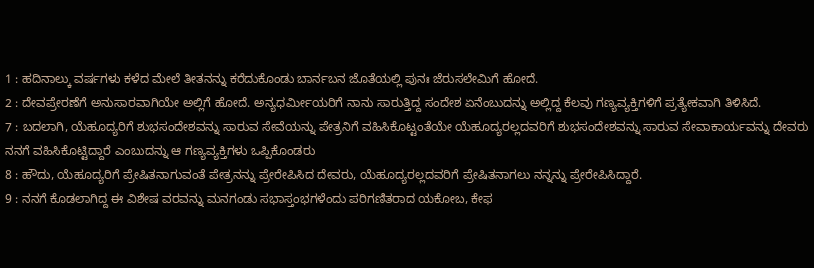1 : ಹದಿನಾಲ್ಕು ವರ್ಷಗಳು ಕಳೆದ ಮೇಲೆ ತೀತನನ್ನು ಕರೆದುಕೊಂಡು ಬಾರ್ನಬನ ಜೊತೆಯಲ್ಲಿ ಪುನಃ ಜೆರುಸಲೇಮಿಗೆ ಹೋದೆ.
2 : ದೇವಪ್ರೇರಣೆಗೆ ಅನುಸಾರವಾಗಿಯೇ ಅಲ್ಲಿಗೆ ಹೋದೆ. ಅನ್ಯಧರ್ಮೀಯರಿಗೆ ನಾನು ಸಾರುತ್ತಿದ್ದ ಸಂದೇಶ ಏನೆಂಬುದನ್ನು ಅಲ್ಲಿದ್ದ ಕೆಲವು ಗಣ್ಯವ್ಯಕ್ತಿಗಳಿಗೆ ಪ್ರತ್ಯೇಕವಾಗಿ ತಿಳಿಸಿದೆ.
7 : ಬದಲಾಗಿ, ಯೆಹೂದ್ಯರಿಗೆ ಶುಭಸಂದೇಶವನ್ನು ಸಾರುವ ಸೇವೆಯನ್ನು ಪೇತ್ರನಿಗೆ ವಹಿಸಿಕೊಟ್ಟಂತೆಯೇ ಯೆಹೂದ್ಯರಲ್ಲದವರಿಗೆ ಶುಭಸಂದೇಶವನ್ನು ಸಾರುವ ಸೇವಾಕಾರ್ಯವನ್ನು ದೇವರು ನನಗೆ ವಹಿಸಿಕೊಟ್ಟಿದ್ದಾರೆ ಎಂಬುದನ್ನು ಆ ಗಣ್ಯವ್ಯಕ್ತಿಗಳು ಒಪ್ಪಿಕೊಂಡರು
8 : ಹೌದು, ಯೆಹೂದ್ಯರಿಗೆ ಪ್ರೇಷಿತನಾಗುವಂತೆ ಪೇತ್ರನನ್ನು ಪ್ರೇರೇಪಿಸಿದ ದೇವರು, ಯೆಹೂದ್ಯರಲ್ಲದವರಿಗೆ ಪ್ರೇಷಿತನಾಗಲು ನನ್ನನ್ನು ಪ್ರೇರೇಪಿಸಿದ್ದಾರೆ.
9 : ನನಗೆ ಕೊಡಲಾಗಿದ್ದ ಈ ವಿಶೇಷ ವರವನ್ನು ಮನಗಂಡು ಸಭಾಸ್ತಂಭಗಳೆಂದು ಪರಿಗಣಿತರಾದ ಯಕೋಬ, ಕೇಫ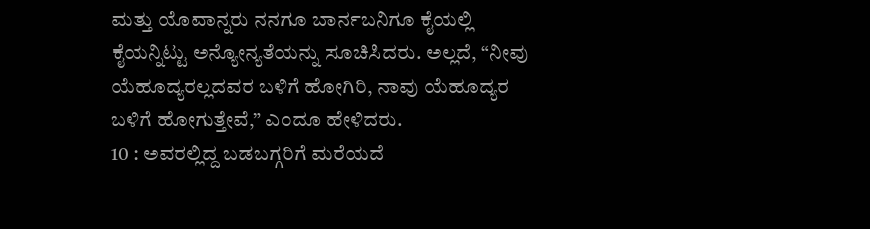ಮತ್ತು ಯೊವಾನ್ನರು ನನಗೂ ಬಾರ್ನಬನಿಗೂ ಕೈಯಲ್ಲಿ ಕೈಯನ್ನಿಟ್ಟು ಅನ್ಯೋನ್ಯತೆಯನ್ನು ಸೂಚಿಸಿದರು. ಅಲ್ಲದೆ, “ನೀವು ಯೆಹೂದ್ಯರಲ್ಲದವರ ಬಳಿಗೆ ಹೋಗಿರಿ, ನಾವು ಯೆಹೂದ್ಯರ ಬಳಿಗೆ ಹೋಗುತ್ತೇವೆ,” ಎಂದೂ ಹೇಳಿದರು.
10 : ಅವರಲ್ಲಿದ್ದ ಬಡಬಗ್ಗರಿಗೆ ಮರೆಯದೆ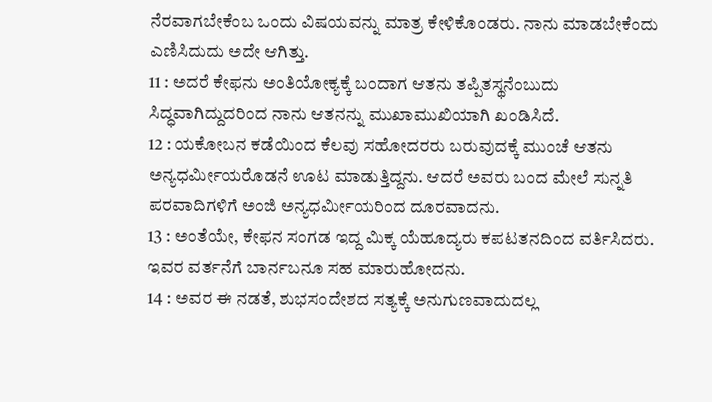ನೆರವಾಗಬೇಕೆಂಬ ಒಂದು ವಿಷಯವನ್ನು ಮಾತ್ರ ಕೇಳಿಕೊಂಡರು. ನಾನು ಮಾಡಬೇಕೆಂದು ಎಣಿಸಿದುದು ಅದೇ ಆಗಿತ್ತು.
11 : ಅದರೆ ಕೇಫನು ಅಂತಿಯೋಕ್ಯಕ್ಕೆ ಬಂದಾಗ ಆತನು ತಪ್ಪಿತಸ್ಥನೆಂಬುದು ಸಿದ್ಧವಾಗಿದ್ದುದರಿಂದ ನಾನು ಆತನನ್ನು ಮುಖಾಮುಖಿಯಾಗಿ ಖಂಡಿಸಿದೆ.
12 : ಯಕೋಬನ ಕಡೆಯಿಂದ ಕೆಲವು ಸಹೋದರರು ಬರುವುದಕ್ಕೆ ಮುಂಚೆ ಆತನು ಅನ್ಯಧರ್ಮೀಯರೊಡನೆ ಊಟ ಮಾಡುತ್ತಿದ್ದನು. ಆದರೆ ಅವರು ಬಂದ ಮೇಲೆ ಸುನ್ನತಿ ಪರವಾದಿಗಳಿಗೆ ಅಂಜಿ ಅನ್ಯಧರ್ಮೀಯರಿಂದ ದೂರವಾದನು.
13 : ಅಂತೆಯೇ, ಕೇಫನ ಸಂಗಡ ಇದ್ದ ಮಿಕ್ಕ ಯೆಹೂದ್ಯರು ಕಪಟತನದಿಂದ ವರ್ತಿಸಿದರು. ಇವರ ವರ್ತನೆಗೆ ಬಾರ್ನಬನೂ ಸಹ ಮಾರುಹೋದನು.
14 : ಅವರ ಈ ನಡತೆ, ಶುಭಸಂದೇಶದ ಸತ್ಯಕ್ಕೆ ಅನುಗುಣವಾದುದಲ್ಲ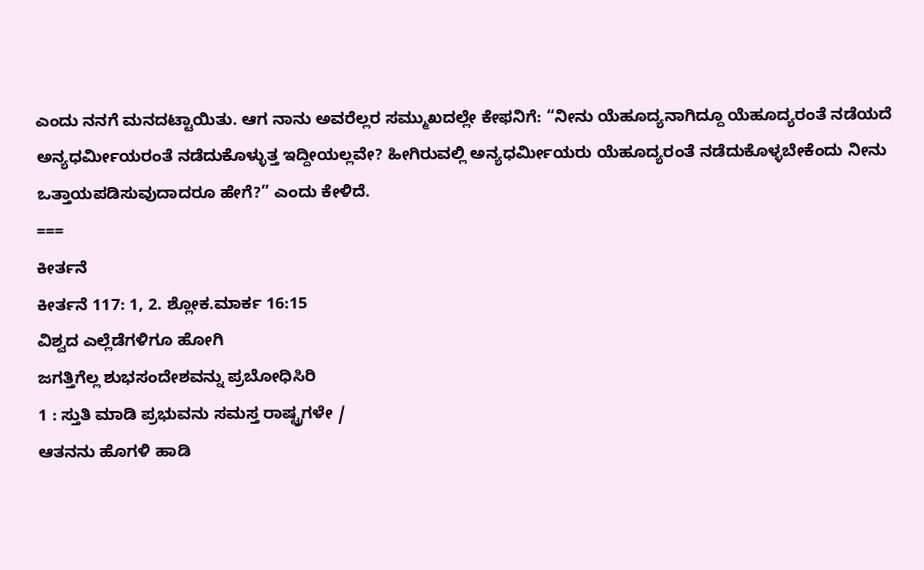ಎಂದು ನನಗೆ ಮನದಟ್ಟಾಯಿತು. ಆಗ ನಾನು ಅವರೆಲ್ಲರ ಸಮ್ಮುಖದಲ್ಲೇ ಕೇಫನಿಗೆ: “ನೀನು ಯೆಹೂದ್ಯನಾಗಿದ್ದೂ ಯೆಹೂದ್ಯರಂತೆ ನಡೆಯದೆ ಅನ್ಯಧರ್ಮೀಯರಂತೆ ನಡೆದುಕೊಳ್ಳುತ್ತ ಇದ್ದೀಯಲ್ಲವೇ? ಹೀಗಿರುವಲ್ಲಿ ಅನ್ಯಧರ್ಮೀಯರು ಯೆಹೂದ್ಯರಂತೆ ನಡೆದುಕೊಳ್ಳಬೇಕೆಂದು ನೀನು ಒತ್ತಾಯಪಡಿಸುವುದಾದರೂ ಹೇಗೆ?” ಎಂದು ಕೇಳಿದೆ.
===
ಕೀರ್ತನೆ
ಕೀರ್ತನೆ 117: 1, 2. ಶ್ಲೋಕ.ಮಾರ್ಕ 16:15
ವಿಶ್ವದ ಎಲ್ಲೆಡೆಗಳಿಗೂ ಹೋಗಿ
ಜಗತ್ತಿಗೆಲ್ಲ ಶುಭಸಂದೇಶವನ್ನು ಪ್ರಬೋಧಿಸಿರಿ
1 : ಸ್ತುತಿ ಮಾಡಿ ಪ್ರಭುವನು ಸಮಸ್ತ ರಾಷ್ಟ್ರಗಳೇ /
ಆತನನು ಹೊಗಳಿ ಹಾಡಿ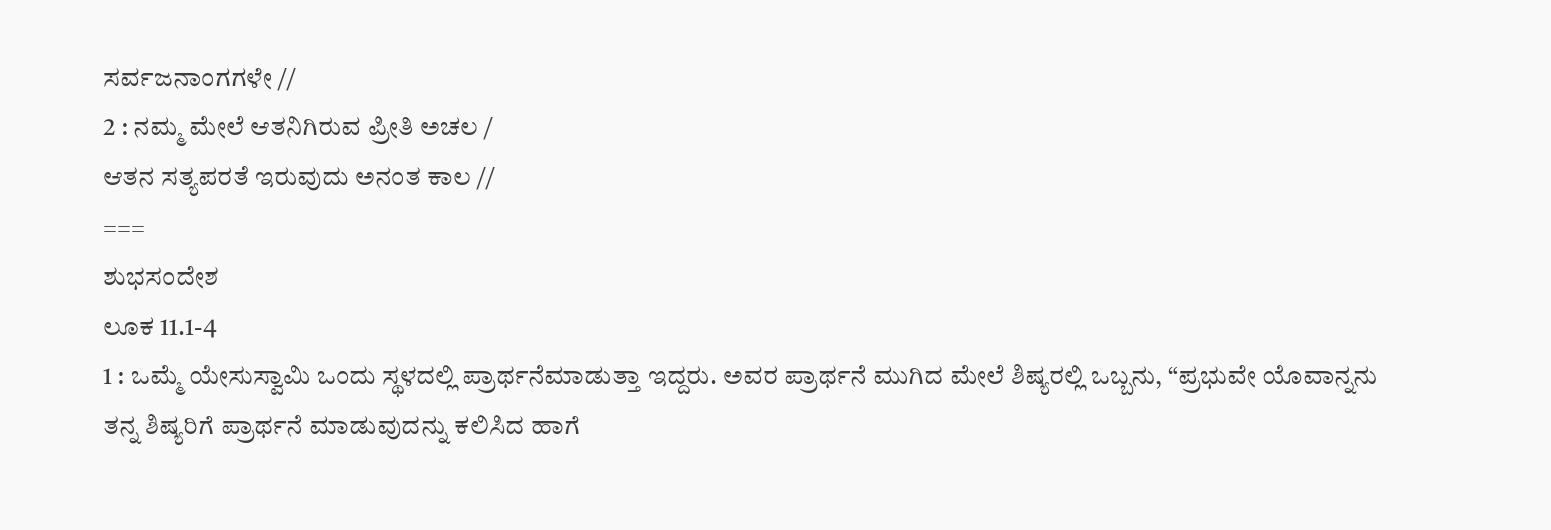ಸರ್ವಜನಾಂಗಗಳೇ //
2 : ನಮ್ಮ ಮೇಲೆ ಆತನಿಗಿರುವ ಪ್ರೀತಿ ಅಚಲ /
ಆತನ ಸತ್ಯಪರತೆ ಇರುವುದು ಅನಂತ ಕಾಲ //
===
ಶುಭಸಂದೇಶ
ಲೂಕ 11.1-4
1 : ಒಮ್ಮೆ ಯೇಸುಸ್ವಾಮಿ ಒಂದು ಸ್ಥಳದಲ್ಲಿ ಪ್ರಾರ್ಥನೆಮಾಡುತ್ತಾ ಇದ್ದರು. ಅವರ ಪ್ರಾರ್ಥನೆ ಮುಗಿದ ಮೇಲೆ ಶಿಷ್ಯರಲ್ಲಿ ಒಬ್ಬನು, “ಪ್ರಭುವೇ ಯೊವಾನ್ನನು ತನ್ನ ಶಿಷ್ಯರಿಗೆ ಪ್ರಾರ್ಥನೆ ಮಾಡುವುದನ್ನು ಕಲಿಸಿದ ಹಾಗೆ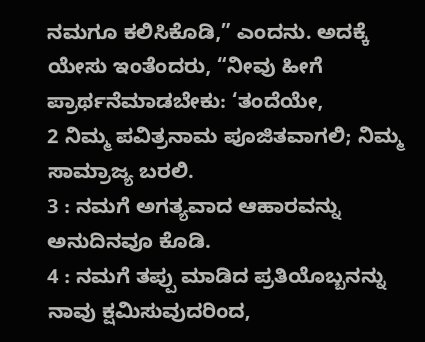ನಮಗೂ ಕಲಿಸಿಕೊಡಿ,” ಎಂದನು. ಅದಕ್ಕೆ ಯೇಸು ಇಂತೆಂದರು, “ನೀವು ಹೀಗೆ ಪ್ರಾರ್ಥನೆಮಾಡಬೇಕು: ‘ತಂದೆಯೇ,
2 ನಿಮ್ಮ ಪವಿತ್ರನಾಮ ಪೂಜಿತವಾಗಲಿ; ನಿಮ್ಮ ಸಾಮ್ರಾಜ್ಯ ಬರಲಿ.
3 : ನಮಗೆ ಅಗತ್ಯವಾದ ಆಹಾರವನ್ನು ಅನುದಿನವೂ ಕೊಡಿ.
4 : ನಮಗೆ ತಪ್ಪು ಮಾಡಿದ ಪ್ರತಿಯೊಬ್ಬನನ್ನು ನಾವು ಕ್ಷಮಿಸುವುದರಿಂದ,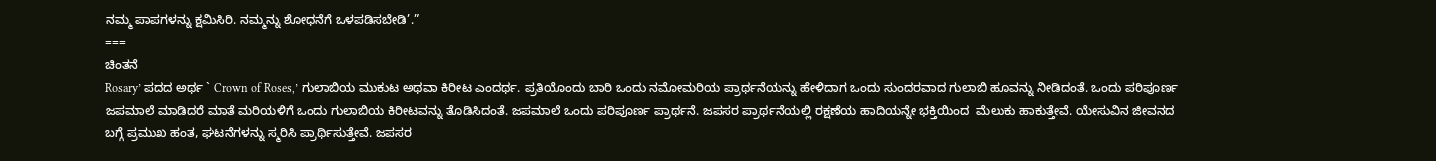ನಮ್ಮ ಪಾಪಗಳನ್ನು ಕ್ಷಮಿಸಿರಿ. ನಮ್ಮನ್ನು ಶೋಧನೆಗೆ ಒಳಪಡಿಸಬೇಡಿ’.”
===
ಚಿಂತನೆ
Rosary’ ಪದದ ಅರ್ಥ ` Crown of Roses,’ ಗುಲಾಬಿಯ ಮುಕುಟ ಅಥವಾ ಕಿರೀಟ ಎಂದರ್ಥ. ಪ್ರತಿಯೊಂದು ಬಾರಿ ಒಂದು ನಮೋಮರಿಯ ಪ್ರಾರ್ಥನೆಯನ್ನು ಹೇಳಿದಾಗ ಒಂದು ಸುಂದರವಾದ ಗುಲಾಬಿ ಹೂವನ್ನು ನೀಡಿದಂತೆ. ಒಂದು ಪರಿಪೂರ್ಣ ಜಪಮಾಲೆ ಮಾಡಿದರೆ ಮಾತೆ ಮರಿಯಳಿಗೆ ಒಂದು ಗುಲಾಬಿಯ ಕಿರೀಟವನ್ನು ತೊಡಿಸಿದಂತೆ. ಜಪಮಾಲೆ ಒಂದು ಪರಿಪೂರ್ಣ ಪ್ರಾರ್ಥನೆ. ಜಪಸರ ಪ್ರಾರ್ಥನೆಯಲ್ಲಿ ರಕ್ಷಣೆಯ ಹಾದಿಯನ್ನೇ ಭಕ್ತಿಯಿಂದ  ಮೆಲುಕು ಹಾಕುತ್ತೇವೆ. ಯೇಸುವಿನ ಜೀವನದ ಬಗ್ಗೆ ಪ್ರಮುಖ ಹಂತ, ಘಟನೆಗಳನ್ನು ಸ್ಮರಿಸಿ ಪ್ರಾರ್ಥಿಸುತ್ತೇವೆ. ಜಪಸರ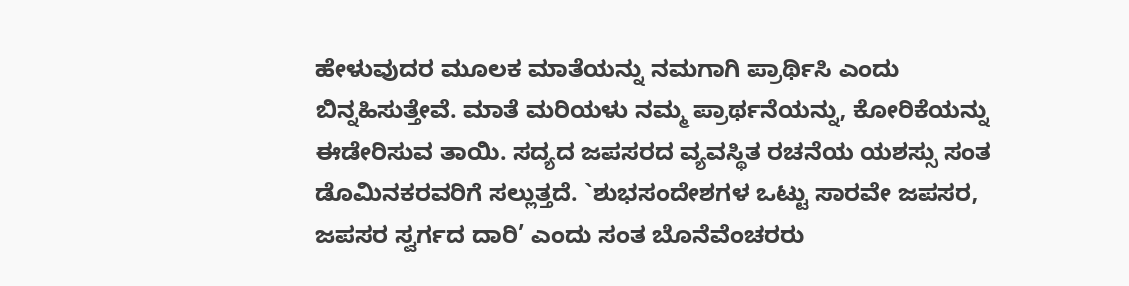ಹೇಳುವುದರ ಮೂಲಕ ಮಾತೆಯನ್ನು ನಮಗಾಗಿ ಪ್ರಾರ್ಥಿಸಿ ಎಂದು ಬಿನ್ನಹಿಸುತ್ತೇವೆ. ಮಾತೆ ಮರಿಯಳು ನಮ್ಮ ಪ್ರಾರ್ಥನೆಯನ್ನು, ಕೋರಿಕೆಯನ್ನು ಈಡೇರಿಸುವ ತಾಯಿ. ಸದ್ಯದ ಜಪಸರದ ವ್ಯವಸ್ಥಿತ ರಚನೆಯ ಯಶಸ್ಸು ಸಂತ ಡೊಮಿನಕರವರಿಗೆ ಸಲ್ಲುತ್ತದೆ. `ಶುಭಸಂದೇಶಗಳ ಒಟ್ಟು ಸಾರವೇ ಜಪಸರ, ಜಪಸರ ಸ್ವರ್ಗದ ದಾರಿ’ ಎಂದು ಸಂತ ಬೊನೆವೆಂಚರರು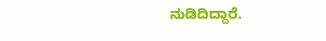ನುಡಿದಿದ್ದಾರೆ.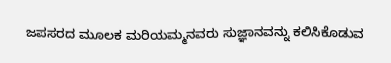ಜಪಸರದ ಮೂಲಕ ಮರಿಯಮ್ಮನವರು ಸುಜ್ಞಾನವನ್ನು ಕಲಿಸಿಕೊಡುವ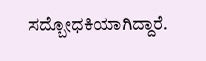ಸದ್ಬೋಧಕಿಯಾಗಿದ್ದಾರೆ.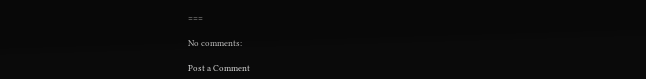===

No comments:

Post a Comment